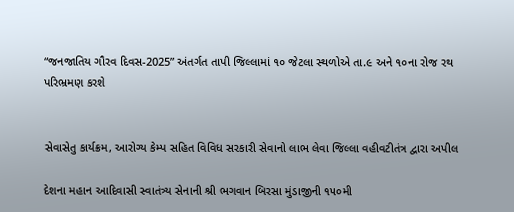“જનજાતિય ગૌરવ દિવસ-2025” અંતર્ગત તાપી જિલ્લામાં ૧૦ જેટલા સ્થળોએ તા.૯ અને ૧૦ના રોજ રથ પરિભ્રમણ કરશે


સેવાસેતુ કાર્યક્રમ, આરોગ્ય કેમ્પ સહિત વિવિધ સરકારી સેવાનો લાભ લેવા જિલ્લા વહીવટીતંત્ર દ્વારા અપીલ

દેશના મહાન આદિવાસી સ્વાતંત્ર્ય સેનાની શ્રી ભગવાન બિરસા મુંડાજીની ૧૫૦મી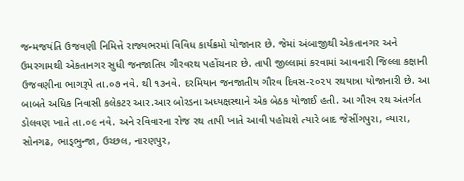જન્મજયંતિ ઉજવણી નિમિત્તે રાજ્યભરમાં વિવિધ કાર્યક્રમો યોજાનાર છે. જેમાં અંબાજીથી એકતાનગર અને ઉમરગામથી એકતાનગર સુધી જનજાતિય ગૌરવરથ પહોંચનાર છે. તાપી જીલ્લામાં કરવામાં આવનારી જિલ્લા કક્ષાની ઉજવણીના ભાગરૂપે તા.૦૭ નવે. થી ૧૩નવે. દરમિયાન જનજાતીય ગૌરવ દિવસ-૨૦૨૫ રથયાત્રા યોજાનારી છે. આ બાબતે અધિક નિવાસી કલેકટર આર.આર બોરડના અધ્યક્ષસ્થાને એક બેઠક યોજાઈ હતી. આ ગૌરવ રથ અંતર્ગત ડોલવણ ખાતે તા.૦૯ નવે. અને રવિવારના રોજ રથ તાપી ખાતે આવી પહોચશે ત્યારે બાદ જેસીંગપુરા, વ્યારા, સોનગઢ, ભાડ્ભુન્જા, ઉચ્છલ, નારણપુર,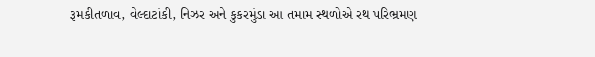રૂમકીતળાવ, વેલ્દાટાંકી, નિઝર અને કુકરમુંડા આ તમામ સ્થળોએ રથ પરિભ્રમણ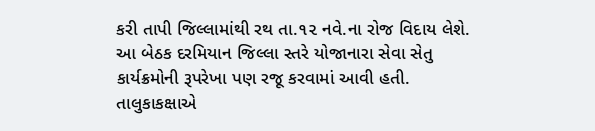કરી તાપી જિલ્લામાંથી રથ તા.૧૨ નવે.ના રોજ વિદાય લેશે.
આ બેઠક દરમિયાન જિલ્લા સ્તરે યોજાનારા સેવા સેતુ કાર્યક્રમોની રૂપરેખા પણ રજૂ કરવામાં આવી હતી. તાલુકાકક્ષાએ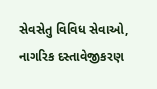સેવસેતુ વિવિધ સેવાઓ, નાગરિક દસ્તાવેજીકરણ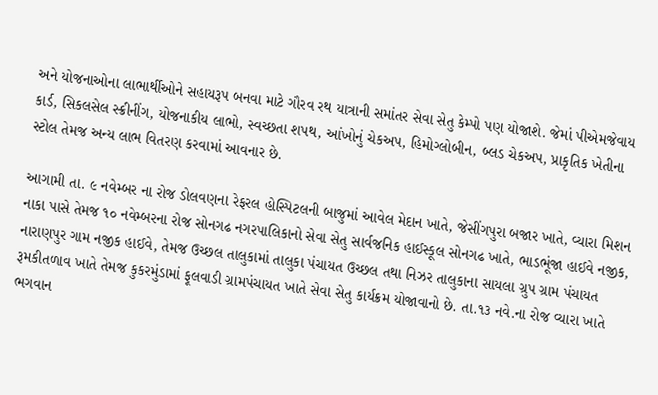અને યોજનાઓના લાભાર્થીઓને સહાયરૂપ બનવા માટે ગૌરવ રથ યાત્રાની સમાંતર સેવા સેતુ કેમ્પો પણ યોજાશે. જેમાં પીએમજેવાય કાર્ડ, સિકલસેલ સ્ક્રીનીંગ, યોજનાકીય લાભો, સ્વચ્છતા શપથ, આંખોનું ચેકઅપ, હિમોગ્લોબીન, બ્લડ ચેકઅપ, પ્રાકૃતિક ખેતીના સ્ટોલ તેમજ અન્ય લાભ વિતરણ કરવામાં આવનાર છે.

આગામી તા. ૯ નવેમ્બર ના રોજ ડોલવણના રેફરલ હોસ્પિટલની બાજુમાં આવેલ મેદાન ખાતે, જેસીંગપુરા બજાર ખાતે, વ્યારા મિશન નાકા પાસે તેમજ ૧૦ નવેમ્બરના રોજ સોનગઢ નગરપાલિકાનો સેવા સેતુ સાર્વજનિક હાઈસ્કૂલ સોનગઢ ખાતે, ભાડભૂંજા હાઈવે નજીક, નારાણપુર ગામ નજીક હાઈવે, તેમજ ઉચ્છલ તાલુકામાં તાલુકા પંચાયત ઉચ્છલ તથા નિઝર તાલુકાના સાયલા ગ્રુપ ગ્રામ પંચાયત રૂમકીતળાવ ખાતે તેમજ કુકરમુંડામાં ફૂલવાડી ગ્રામપંચાયત ખાતે સેવા સેતુ કાર્યક્રમ યોજાવાનો છે. તા.૧૩ નવે.ના રોજ વ્યારા ખાતે ભગવાન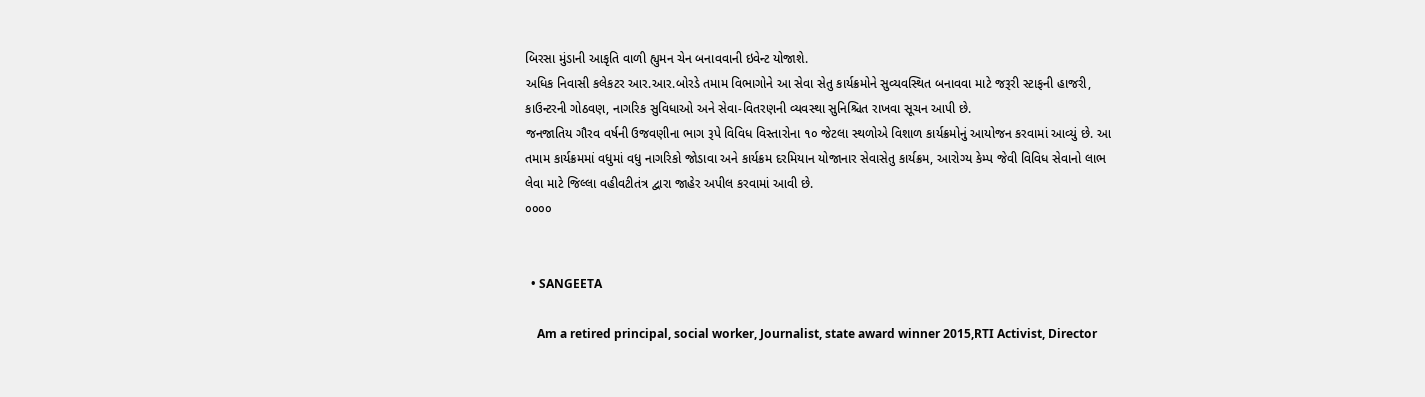બિરસા મુંડાની આકૃતિ વાળી હ્યુમન ચેન બનાવવાની ઇવેન્ટ યોજાશે.
અધિક નિવાસી કલેકટર આર.આર.બોરડે તમામ વિભાગોને આ સેવા સેતુ કાર્યક્રમોને સુવ્યવસ્થિત બનાવવા માટે જરૂરી સ્ટાફની હાજરી, કાઉન્ટરની ગોઠવણ, નાગરિક સુવિધાઓ અને સેવા-વિતરણની વ્યવસ્થા સુનિશ્ચિત રાખવા સૂચન આપી છે.
જનજાતિય ગૌરવ વર્ષની ઉજવણીના ભાગ રૂપે વિવિધ વિસ્તારોના ૧૦ જેટલા સ્થળોએ વિશાળ કાર્યક્રમોનું આયોજન કરવામાં આવ્યું છે. આ તમામ કાર્યક્રમમાં વધુમાં વધુ નાગરિકો જોડાવા અને કાર્યક્રમ દરમિયાન યોજાનાર સેવાસેતુ કાર્યક્રમ, આરોગ્ય કેમ્પ જેવી વિવિધ સેવાનો લાભ લેવા માટે જિલ્લા વહીવટીતંત્ર દ્વારા જાહેર અપીલ કરવામાં આવી છે.
૦૦૦૦


  • SANGEETA

    Am a retired principal, social worker, Journalist, state award winner 2015,RTI Activist, Director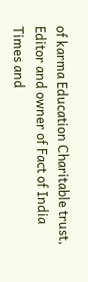of karma Education Charitable trust, Editor and owner of Fact of India Times and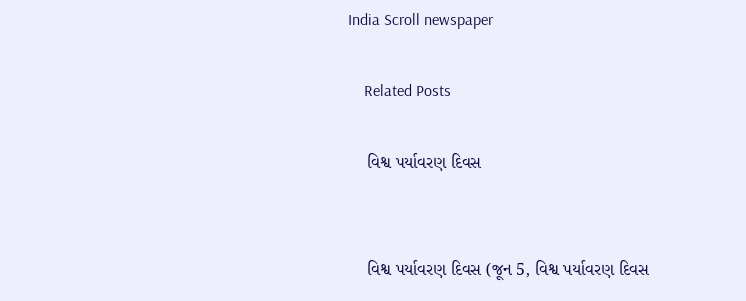India Scroll newspaper

    Related Posts

    વિશ્વ પર્યાવરણ દિવસ


    વિશ્વ પર્યાવરણ દિવસ (જૂન 5, વિશ્વ પર્યાવરણ દિવસ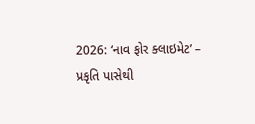2026: ‘નાવ ફોર ક્લાઇમેટ’ – પ્રકૃતિ પાસેથી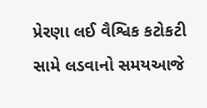પ્રેરણા લઈ વૈશ્વિક કટોકટી સામે લડવાનો સમયઆજે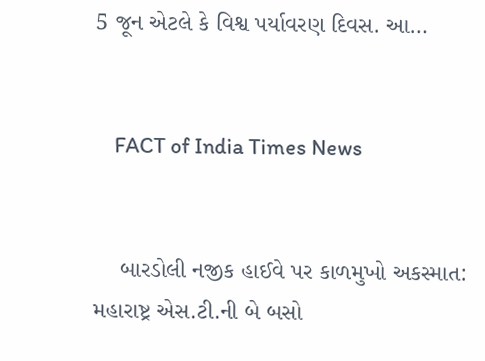5 જૂન એટલે કે વિશ્વ પર્યાવરણ દિવસ. આ…


    FACT of India Times News


    બારડોલી નજીક હાઈવે પર કાળમુખો અકસ્માત: મહારાષ્ટ્ર એસ.ટી.ની બે બસો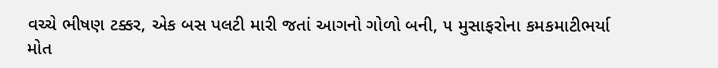વચ્ચે ભીષણ ટક્કર, એક બસ પલટી મારી જતાં આગનો ગોળો બની, ૫ મુસાફરોના કમકમાટીભર્યા મોત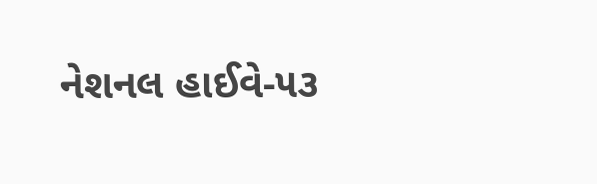નેશનલ હાઈવે-૫૩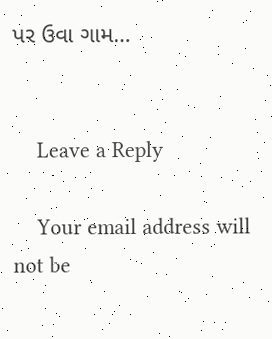પર ઉવા ગામ…


    Leave a Reply

    Your email address will not be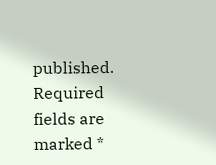published. Required fields are marked *